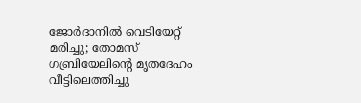ജോർദാനിൽ വെടിയേറ്റ് മരിച്ചു; തോമസ് ഗബ്രിയേലിന്റെ മൃതദേഹം വീട്ടിലെത്തിച്ചു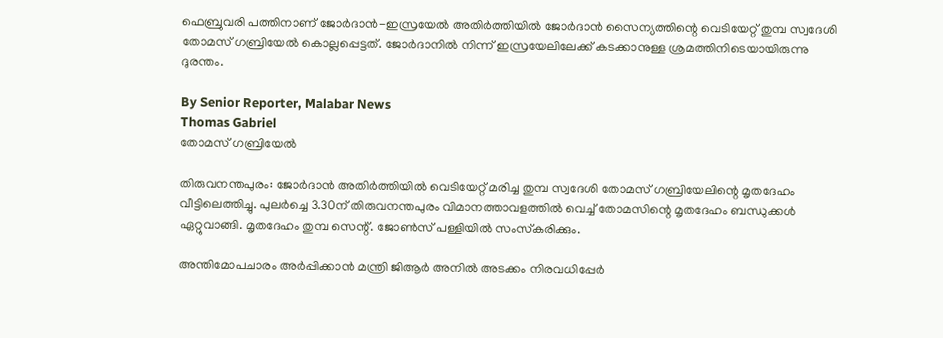ഫെബ്രുവരി പത്തിനാണ് ജോർദാൻ-ഇസ്രയേൽ അതിർത്തിയിൽ ജോർദാൻ സൈന്യത്തിന്റെ വെടിയേറ്റ് തുമ്പ സ്വദേശി തോമസ് ഗബ്രിയേൽ കൊല്ലപ്പെട്ടത്. ജോർദാനിൽ നിന്ന് ഇസ്രയേലിലേക്ക് കടക്കാനുള്ള ശ്രമത്തിനിടെയായിരുന്നു ദുരന്തം.

By Senior Reporter, Malabar News
Thomas Gabriel
തോമസ് ഗബ്രിയേൽ

തിരുവനന്തപുരം: ജോർദാൻ അതിർത്തിയിൽ വെടിയേറ്റ് മരിച്ച തുമ്പ സ്വദേശി തോമസ് ഗബ്രിയേലിന്റെ മൃതദേഹം വീട്ടിലെത്തിച്ചു. പുലർച്ചെ 3.30ന് തിരുവനന്തപുരം വിമാനത്താവളത്തിൽ വെച്ച് തോമസിന്റെ മൃതദേഹം ബന്ധുക്കൾ ഏറ്റുവാങ്ങി. മൃതദേഹം തുമ്പ സെന്റ്. ജോൺസ് പള്ളിയിൽ സംസ്‌കരിക്കും.

അന്തിമോപചാരം അർപ്പിക്കാൻ മന്ത്രി ജിആർ അനിൽ അടക്കം നിരവധിപ്പേർ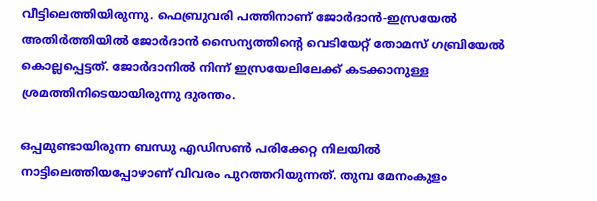വീട്ടിലെത്തിയിരുന്നു. ഫെബ്രുവരി പത്തിനാണ് ജോർദാൻ-ഇസ്രയേൽ അതിർത്തിയിൽ ജോർദാൻ സൈന്യത്തിന്റെ വെടിയേറ്റ് തോമസ് ഗബ്രിയേൽ കൊല്ലപ്പെട്ടത്. ജോർദാനിൽ നിന്ന് ഇസ്രയേലിലേക്ക് കടക്കാനുള്ള ശ്രമത്തിനിടെയായിരുന്നു ദുരന്തം.

ഒപ്പമുണ്ടായിരുന്ന ബന്ധു എഡിസൺ പരിക്കേറ്റ നിലയിൽ നാട്ടിലെത്തിയപ്പോഴാണ് വിവരം പുറത്തറിയുന്നത്. തുമ്പ മേനംകുളം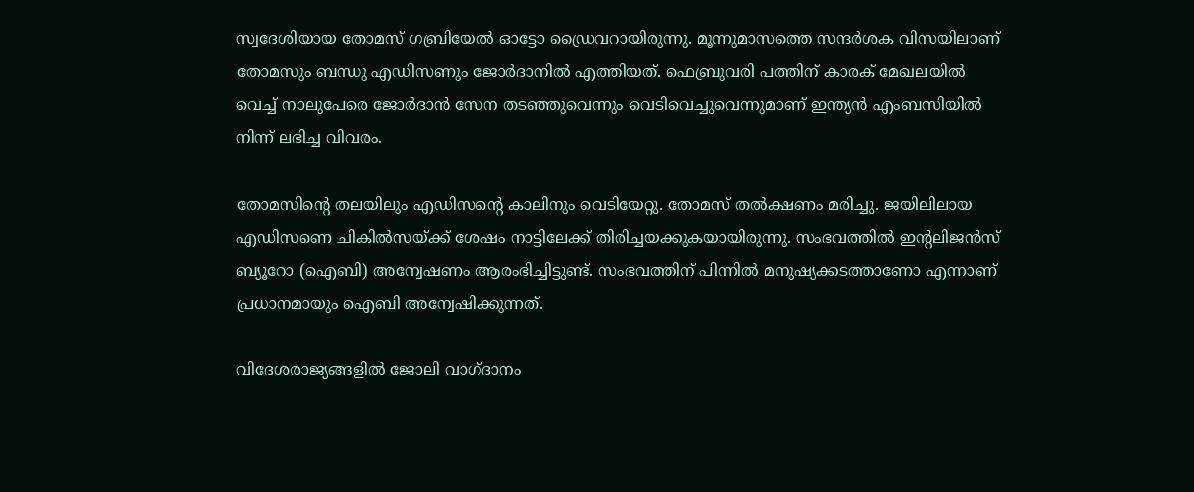സ്വദേശിയായ തോമസ് ഗബ്രിയേൽ ഓട്ടോ ഡ്രൈവറായിരുന്നു. മൂന്നുമാസത്തെ സന്ദർശക വിസയിലാണ് തോമസും ബന്ധു എഡിസണും ജോർദാനിൽ എത്തിയത്. ഫെബ്രുവരി പത്തിന് കാരക് മേഖലയിൽ വെച്ച് നാലുപേരെ ജോർദാൻ സേന തടഞ്ഞുവെന്നും വെടിവെച്ചുവെന്നുമാണ് ഇന്ത്യൻ എംബസിയിൽ നിന്ന് ലഭിച്ച വിവരം.

തോമസിന്റെ തലയിലും എഡിസന്റെ കാലിനും വെടിയേറ്റു. തോമസ് തൽക്ഷണം മരിച്ചു. ജയിലിലായ എഡിസണെ ചികിൽസയ്‌ക്ക് ശേഷം നാട്ടിലേക്ക് തിരിച്ചയക്കുകയായിരുന്നു. സംഭവത്തിൽ ഇന്റലിജൻസ് ബ്യൂറോ (ഐബി) അന്വേഷണം ആരംഭിച്ചിട്ടുണ്ട്. സംഭവത്തിന് പിന്നിൽ മനുഷ്യക്കടത്താണോ എന്നാണ് പ്രധാനമായും ഐബി അന്വേഷിക്കുന്നത്.

വിദേശരാജ്യങ്ങളിൽ ജോലി വാഗ്‌ദാനം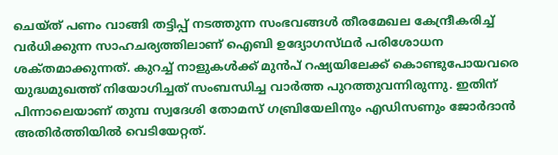ചെയ്‌ത്‌ പണം വാങ്ങി തട്ടിപ്പ് നടത്തുന്ന സംഭവങ്ങൾ തീരമേഖല കേന്ദ്രീകരിച്ച് വർധിക്കുന്ന സാഹചര്യത്തിലാണ് ഐബി ഉദ്യോഗസ്‌ഥർ പരിശോധന ശക്‌തമാക്കുന്നത്. കുറച്ച് നാളുകൾക്ക് മുൻപ് റഷ്യയിലേക്ക് കൊണ്ടുപോയവരെ യുദ്ധമുഖത്ത് നിയോഗിച്ചത് സംബന്ധിച്ച വാർത്ത പുറത്തുവന്നിരുന്നു. ഇതിന് പിന്നാലെയാണ് തുമ്പ സ്വദേശി തോമസ് ഗബ്രിയേലിനും എഡിസണും ജോർദാൻ അതിർത്തിയിൽ വെടിയേറ്റത്.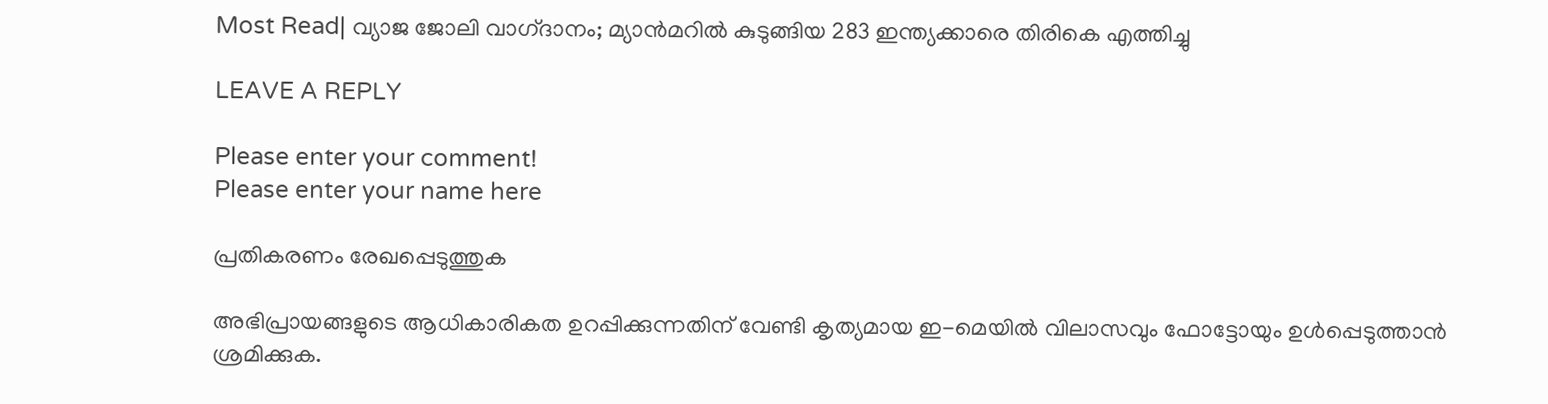Most Read| വ്യാജ ജോലി വാഗ്‌ദാനം; മ്യാൻമറിൽ കുടുങ്ങിയ 283 ഇന്ത്യക്കാരെ തിരികെ എത്തിച്ചു

LEAVE A REPLY

Please enter your comment!
Please enter your name here

പ്രതികരണം രേഖപ്പെടുത്തുക

അഭിപ്രായങ്ങളുടെ ആധികാരികത ഉറപ്പിക്കുന്നതിന് വേണ്ടി കൃത്യമായ ഇ-മെയിൽ വിലാസവും ഫോട്ടോയും ഉൾപ്പെടുത്താൻ ശ്രമിക്കുക.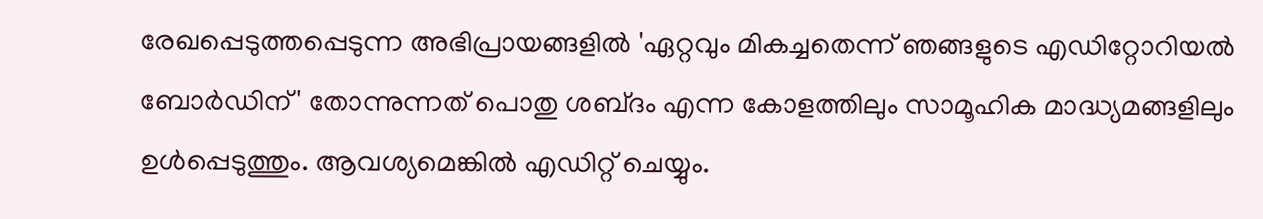രേഖപ്പെടുത്തപ്പെടുന്ന അഭിപ്രായങ്ങളിൽ 'ഏറ്റവും മികച്ചതെന്ന് ഞങ്ങളുടെ എഡിറ്റോറിയൽ ബോർഡിന്' തോന്നുന്നത് പൊതു ശബ്‌ദം എന്ന കോളത്തിലും സാമൂഹിക മാദ്ധ്യമങ്ങളിലും ഉൾപ്പെടുത്തും. ആവശ്യമെങ്കിൽ എഡിറ്റ് ചെയ്യും.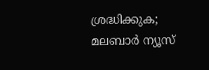ശ്രദ്ധിക്കുക; മലബാർ ന്യൂസ്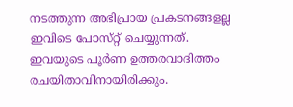നടത്തുന്ന അഭിപ്രായ പ്രകടനങ്ങളല്ല ഇവിടെ പോസ്‌റ്റ് ചെയ്യുന്നത്. ഇവയുടെ പൂർണ ഉത്തരവാദിത്തം രചയിതാവിനായിരിക്കും.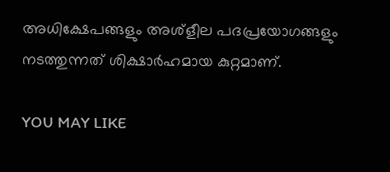അധിക്ഷേപങ്ങളും അശ്‌ളീല പദപ്രയോഗങ്ങളും നടത്തുന്നത് ശിക്ഷാർഹമായ കുറ്റമാണ്.

YOU MAY LIKE